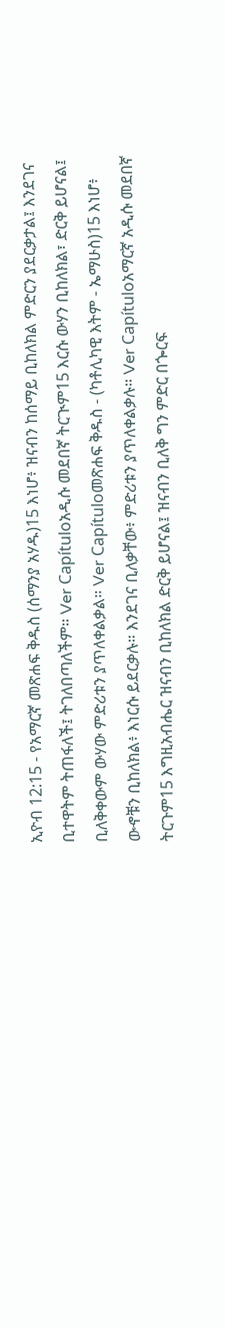ኢዮብ 12:15 - የአማርኛ መጽሐፍ ቅዱስ (ሰማንያ አሃዱ)15 እነሆ፥ ዝናብን ከሰማይ ቢከለክል ምድርን ያደርቃታል፤ እንደገና ቢተዋትም ትጠፋለች፤ ትገለበጣለችም። Ver Capítuloአዲሱ መደበኛ ትርጒም15 እርሱ ውሃን ቢከለክል፣ ድርቅ ይሆናል፤ ቢለቅቀውም ውሃው ምድሪቱን ያጥለቀልቃል። Ver Capítuloመጽሐፍ ቅዱስ - (ካቶሊካዊ እትም - ኤማሁስ)15 እነሆ፥ ውኆቹን ቢከለክል፥ እነርሱ ይደርቃሉ። እንደገና ቢለቃቸው፥ ምድሪቱን ያጥለቀልቃሉ። Ver Capítuloአማርኛ አዲሱ መደበኛ ትርጉም15 እግዚአብሔር ዝናብን ቢከለክል ድርቅ ይሆናል፤ ዝናብን ቢለቅ ግን ምድር በጐርፍ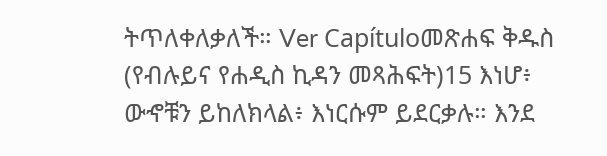ትጥለቀለቃለች። Ver Capítuloመጽሐፍ ቅዱስ (የብሉይና የሐዲስ ኪዳን መጻሕፍት)15 እነሆ፥ ውኆቹን ይከለክላል፥ እነርሱም ይደርቃሉ። እንደ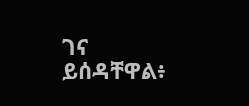ገና ይሰዳቸዋል፥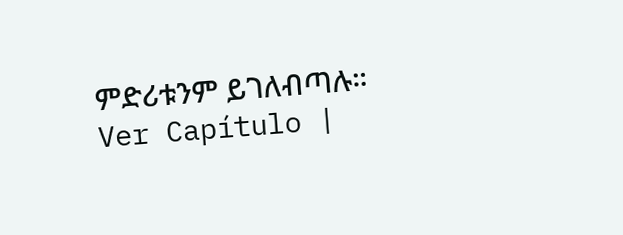ምድሪቱንም ይገለብጣሉ። Ver Capítulo |